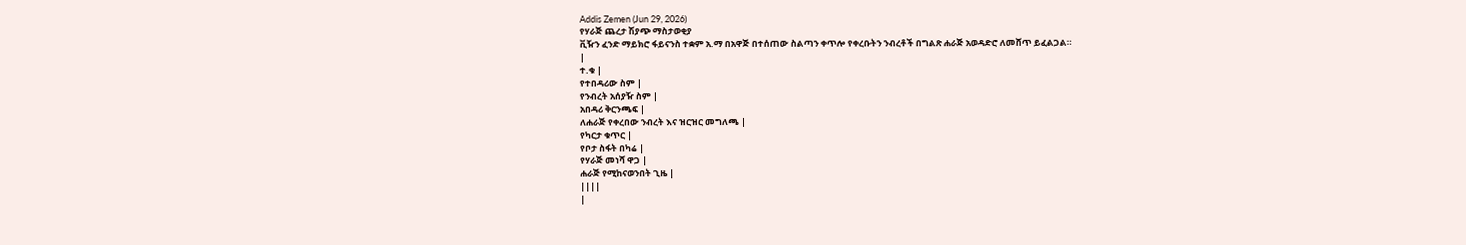Addis Zemen (Jun 29, 2026)
የሃራጅ ጨረታ ሽያጭ ማስታወቂያ
ቪዥን ፈንድ ማይክሮ ፋይናንስ ተቋም አ.ማ በአዋጅ በተሰጠው ስልጣን ቀጥሎ የቀረቡትን ንብረቶች በግልጽ ሐራጅ አወዳድሮ ለመሸጥ ይፈልጋል።
|
ተ.ቁ |
የተበዳሪው ስም |
የንብረት አሰያዥ ስም |
አበዳሪ ቅርንጫፍ |
ለሐራጅ የቀረበው ንብረት እና ዝርዝር መግለጫ |
የካርታ ቁጥር |
የቦታ ስፋት በካሬ |
የሃራጅ መነሻ ዋጋ |
ሐራጅ የሚከናወንበት ጊዜ |
||||
|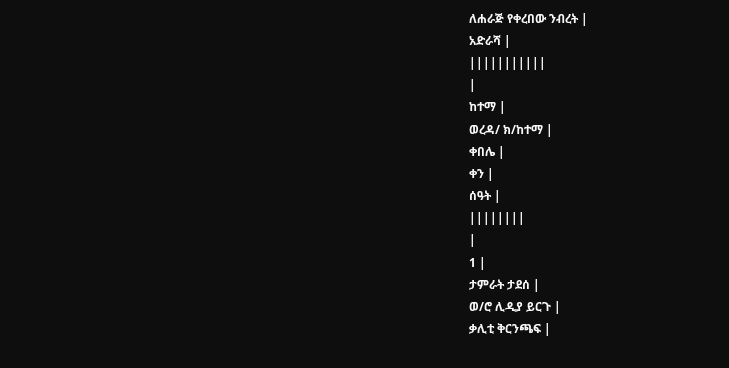ለሐራጅ የቀረበው ንብረት |
አድራሻ |
|||||||||||
|
ከተማ |
ወረዳ/ ክ/ከተማ |
ቀበሌ |
ቀን |
ሰዓት |
||||||||
|
1 |
ታምራት ታደሰ |
ወ/ሮ ሊዲያ ይርጉ |
ቃሊቲ ቅርንጫፍ |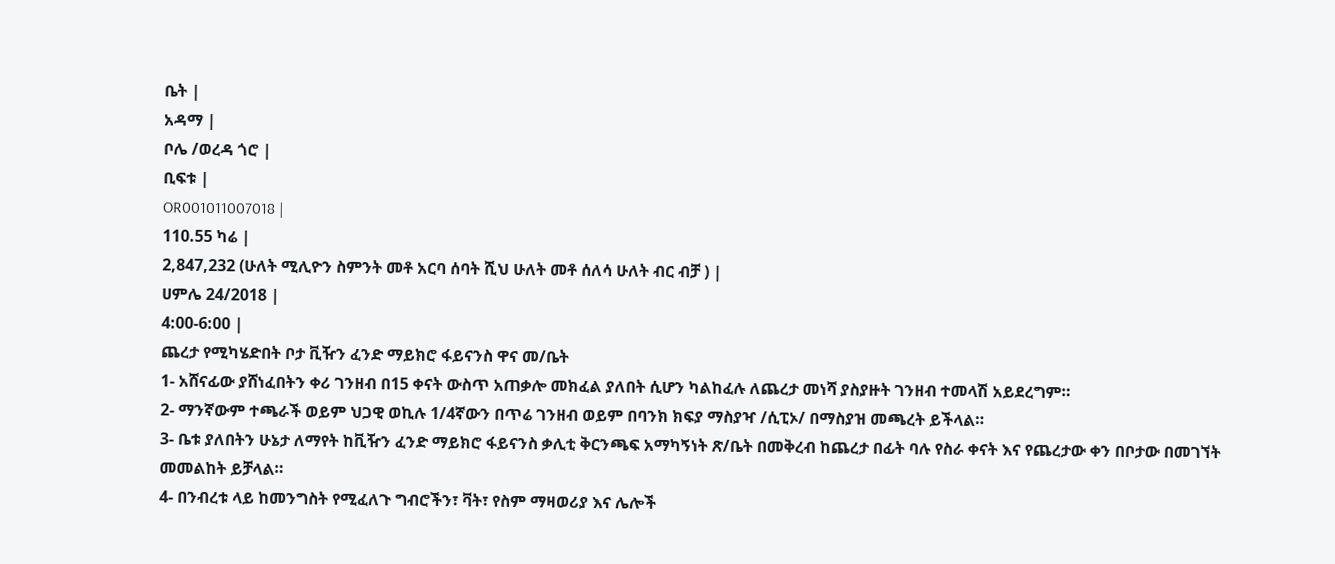ቤት |
አዳማ |
ቦሌ /ወረዳ ጎሮ |
ቢፍቱ |
OR001011007018 |
110.55 ካሬ |
2,847,232 (ሁለት ሚሊዮን ስምንት መቶ አርባ ሰባት ሺህ ሁለት መቶ ሰለሳ ሁለት ብር ብቻ ) |
ሀምሌ 24/2018 |
4:00-6:00 |
ጨረታ የሚካሄድበት ቦታ ቪዥን ፈንድ ማይክሮ ፋይናንስ ዋና መ/ቤት
1- አሸናፊው ያሸነፈበትን ቀሪ ገንዘብ በ15 ቀናት ውስጥ አጠቃሎ መክፈል ያለበት ሲሆን ካልከፈሉ ለጨረታ መነሻ ያስያዙት ገንዘብ ተመላሽ አይደረግም።
2- ማንኛውም ተጫራች ወይም ህጋዊ ወኪሉ 1/4ኛውን በጥሬ ገንዘብ ወይም በባንክ ክፍያ ማስያዣ /ሲፒኦ/ በማስያዝ መጫረት ይችላል።
3- ቤቱ ያለበትን ሁኔታ ለማየት ከቪዥን ፈንድ ማይክሮ ፋይናንስ ቃሊቲ ቅርንጫፍ አማካኝነት ጽ/ቤት በመቅረብ ከጨረታ በፊት ባሉ የስራ ቀናት እና የጨረታው ቀን በቦታው በመገኘት መመልከት ይቻላል።
4- በንብረቱ ላይ ከመንግስት የሚፈለጉ ግብሮችን፣ ቫት፣ የስም ማዛወሪያ እና ሌሎች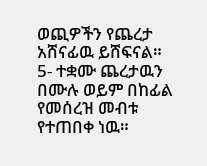ወጪዎችን የጨረታ አሸናፊዉ ይሸፍናል።
5- ተቋሙ ጨረታዉን በሙሉ ወይም በከፊል የመሰረዝ መብቱ የተጠበቀ ነዉ።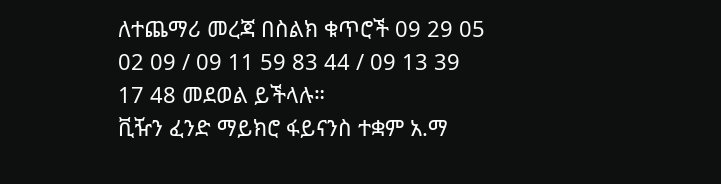ለተጨማሪ መረጃ በስልክ ቁጥሮች 09 29 05 02 09 / 09 11 59 83 44 / 09 13 39 17 48 መደወል ይችላሉ።
ቪዥን ፈንድ ማይክሮ ፋይናንስ ተቋም አ.ማ